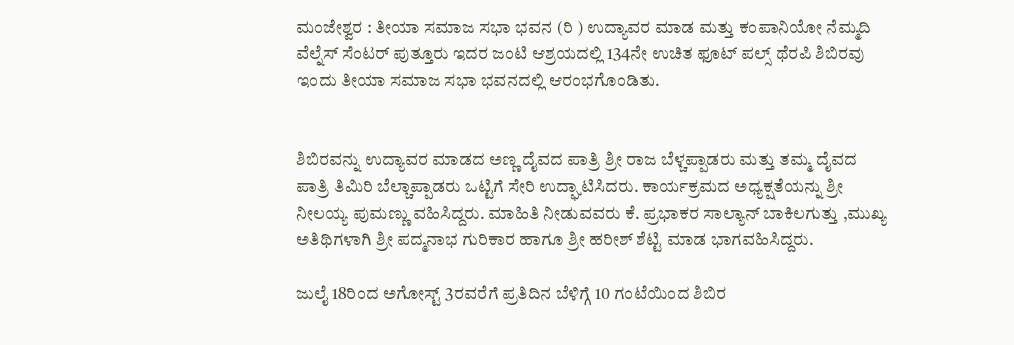ಮಂಜೇಶ್ವರ : ತೀಯಾ ಸಮಾಜ ಸಭಾ ಭವನ (ರಿ ) ಉದ್ಯಾವರ ಮಾಡ ಮತ್ತು ಕಂಪಾನಿಯೋ ನೆಮ್ಮದಿ ವೆಲ್ನೆಸ್ ಸೆಂಟರ್ ಪುತ್ತೂರು ಇದರ ಜಂಟಿ ಆಶ್ರಯದಲ್ಲಿ 134ನೇ ಉಚಿತ ಫೂಟ್ ಪಲ್ಸ್ ಥೆರಪಿ ಶಿಬಿರವು ಇಂದು ತೀಯಾ ಸಮಾಜ ಸಭಾ ಭವನದಲ್ಲಿ ಆರಂಭಗೊಂಡಿತು.


ಶಿಬಿರವನ್ನು ಉದ್ಯಾವರ ಮಾಡದ ಅಣ್ಣ ದೈವದ ಪಾತ್ರಿ ಶ್ರೀ ರಾಜ ಬೆಳ್ಚಪ್ಪಾಡರು ಮತ್ತು ತಮ್ಮ ದೈವದ ಪಾತ್ರಿ ತಿಮಿರಿ ಬೆಲ್ಚಾಪ್ಪಾಡರು ಒಟ್ಟಿಗೆ ಸೇರಿ ಉದ್ಘಾಟಿಸಿದರು. ಕಾರ್ಯಕ್ರಮದ ಅಧ್ಯಕ್ಷತೆಯನ್ನು ಶ್ರೀ ನೀಲಯ್ಯ ಪುಮಣ್ಣು ವಹಿಸಿದ್ದರು. ಮಾಹಿತಿ ನೀಡುವವರು ಕೆ. ಪ್ರಭಾಕರ ಸಾಲ್ಯಾನ್ ಬಾಕಿಲಗುತ್ತು ,ಮುಖ್ಯ ಅತಿಥಿಗಳಾಗಿ ಶ್ರೀ ಪದ್ಮನಾಭ ಗುರಿಕಾರ ಹಾಗೂ ಶ್ರೀ ಹರೀಶ್ ಶೆಟ್ಟಿ ಮಾಡ ಭಾಗವಹಿಸಿದ್ದರು.

ಜುಲೈ 18ರಿಂದ ಅಗೋಸ್ಟ್ 3ರವರೆಗೆ ಪ್ರತಿದಿನ ಬೆಳಿಗ್ಗೆ 10 ಗಂಟೆಯಿಂದ ಶಿಬಿರ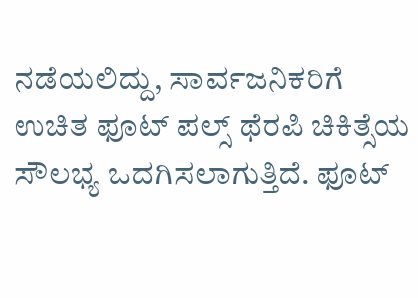ನಡೆಯಲಿದ್ದು, ಸಾರ್ವಜನಿಕರಿಗೆ ಉಚಿತ ಫೂಟ್ ಪಲ್ಸ್ ಥೆರಪಿ ಚಿಕಿತ್ಸೆಯ ಸೌಲಭ್ಯ ಒದಗಿಸಲಾಗುತ್ತಿದೆ. ಫೂಟ್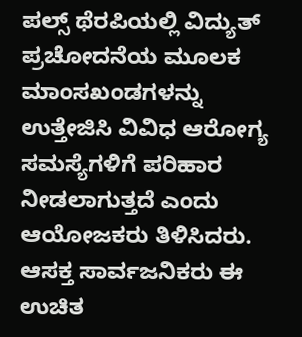ಪಲ್ಸ್ ಥೆರಪಿಯಲ್ಲಿ ವಿದ್ಯುತ್ ಪ್ರಚೋದನೆಯ ಮೂಲಕ ಮಾಂಸಖಂಡಗಳನ್ನು ಉತ್ತೇಜಿಸಿ ವಿವಿಧ ಆರೋಗ್ಯ ಸಮಸ್ಯೆಗಳಿಗೆ ಪರಿಹಾರ ನೀಡಲಾಗುತ್ತದೆ ಎಂದು ಆಯೋಜಕರು ತಿಳಿಸಿದರು. ಆಸಕ್ತ ಸಾರ್ವಜನಿಕರು ಈ ಉಚಿತ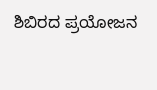ಶಿಬಿರದ ಪ್ರಯೋಜನ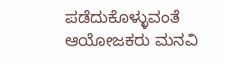ಪಡೆದುಕೊಳ್ಳುವಂತೆ ಆಯೋಜಕರು ಮನವಿ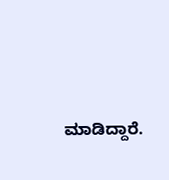ಮಾಡಿದ್ದಾರೆ.